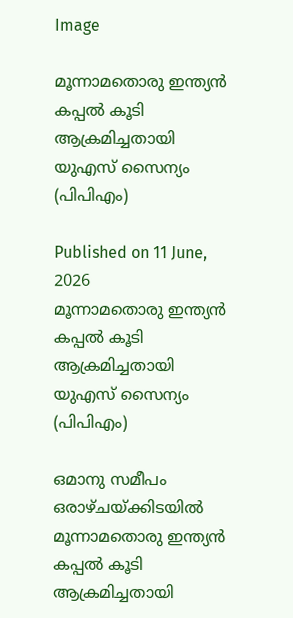Image

മൂന്നാമതൊരു ഇന്ത്യൻ കപ്പൽ കൂടി ആക്രമിച്ചതായി യുഎസ് സൈന്യം (പിപിഎം)

Published on 11 June, 2026
മൂന്നാമതൊരു ഇന്ത്യൻ കപ്പൽ കൂടി ആക്രമിച്ചതായി യുഎസ് സൈന്യം (പിപിഎം)

ഒമാനു സമീപം ഒരാഴ്ചയ്ക്കിടയിൽ മൂന്നാമതൊരു ഇന്ത്യൻ കപ്പൽ കൂടി ആക്രമിച്ചതായി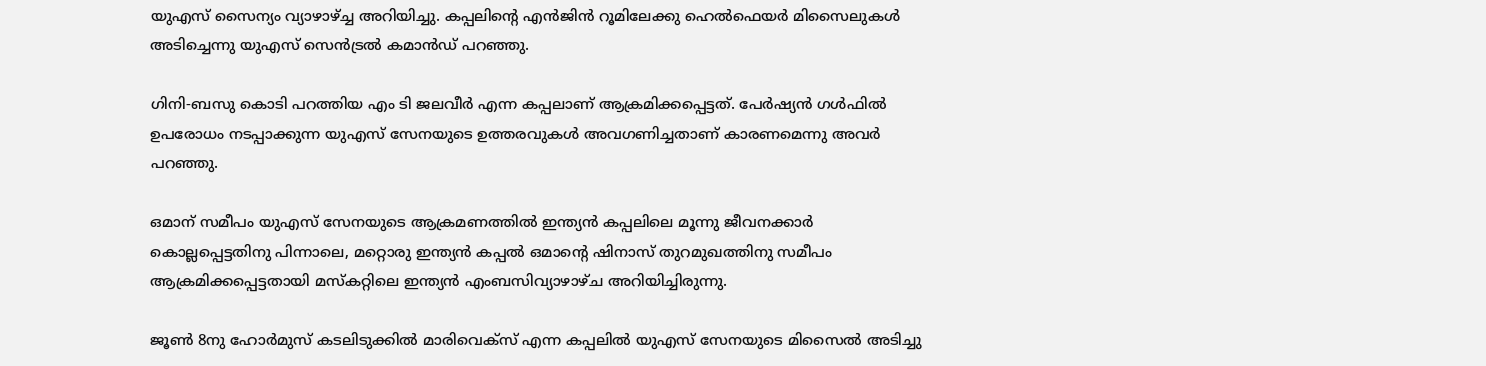യുഎസ് സൈന്യം വ്യാഴാഴ്ച്ച അറിയിച്ചു. കപ്പലിന്റെ എൻജിൻ റൂമിലേക്കു ഹെൽഫെയർ മിസൈലുകൾ അടിച്ചെന്നു യുഎസ് സെൻട്രൽ കമാൻഡ് പറഞ്ഞു.

ഗിനി-ബസു കൊടി പറത്തിയ എം ടി ജലവീർ എന്ന കപ്പലാണ് ആക്രമിക്കപ്പെട്ടത്. പേർഷ്യൻ ഗൾഫിൽ ഉപരോധം നടപ്പാക്കുന്ന യുഎസ് സേനയുടെ ഉത്തരവുകൾ അവഗണിച്ചതാണ് കാരണമെന്നു അവർ പറഞ്ഞു.

ഒമാന് സമീപം യുഎസ് സേനയുടെ ആക്രമണത്തിൽ ഇന്ത്യൻ കപ്പലിലെ മൂന്നു ജീവനക്കാർ കൊല്ലപ്പെട്ടതിനു പിന്നാലെ, മറ്റൊരു ഇന്ത്യൻ കപ്പൽ ഒമാന്റെ ഷിനാസ് തുറമുഖത്തിനു സമീപം ആക്രമിക്കപ്പെട്ടതായി മസ്‌കറ്റിലെ ഇന്ത്യൻ എംബസിവ്യാഴാഴ്ച അറിയിച്ചിരുന്നു.

ജൂൺ 8നു ഹോർമുസ് കടലിടുക്കിൽ മാരിവെക്‌സ്‌ എന്ന കപ്പലിൽ യുഎസ് സേനയുടെ മിസൈൽ അടിച്ചു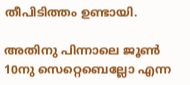തീപിടിത്തം ഉണ്ടായി.

അതിനു പിന്നാലെ ജൂൺ 10നു സെറ്റെബെല്ലോ എന്ന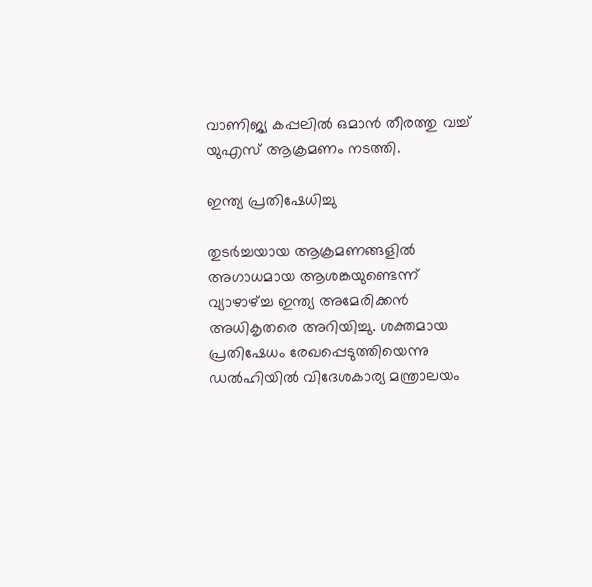വാണിജ്യ കപ്പലിൽ ഒമാൻ തീരത്തു വച്ച് യുഎസ് ആക്രമണം നടത്തി.

ഇന്ത്യ പ്രതിഷേധിച്ചു

തുടർച്ചയായ ആക്രമണങ്ങളിൽ അഗാധമായ ആശങ്കയുണ്ടെന്ന് വ്യാഴാഴ്ച്ച ഇന്ത്യ അമേരിക്കൻ അധികൃതരെ അറിയിച്ചു. ശക്തമായ പ്രതിഷേധം രേഖപ്പെടുത്തിയെന്നു ഡൽഹിയിൽ വിദേശകാര്യ മന്ത്രാലയം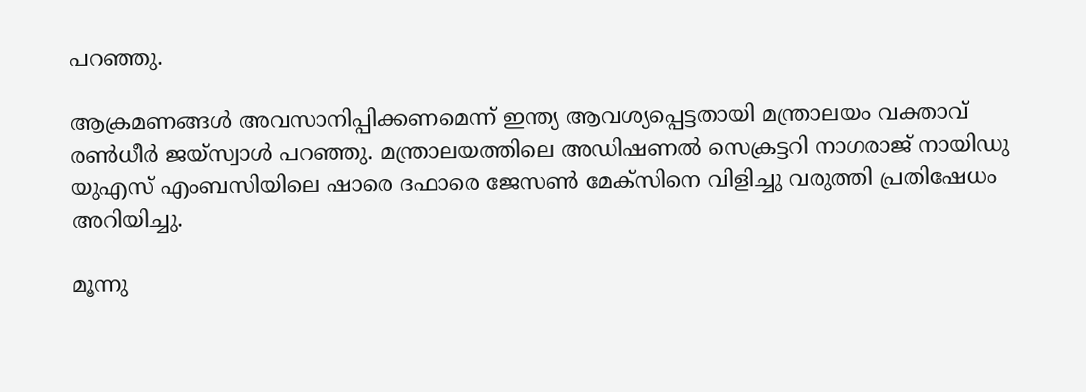പറഞ്ഞു.

ആക്രമണങ്ങൾ അവസാനിപ്പിക്കണമെന്ന് ഇന്ത്യ ആവശ്യപ്പെട്ടതായി മന്ത്രാലയം വക്താവ് രൺധീർ ജയ്‌സ്വാൾ പറഞ്ഞു. മന്ത്രാലയത്തിലെ അഡിഷണൽ സെക്രട്ടറി നാഗരാജ് നായിഡു യുഎസ് എംബസിയിലെ ഷാരെ ദഫാരെ ജേസൺ മേക്‌സിനെ വിളിച്ചു വരുത്തി പ്രതിഷേധം അറിയിച്ചു.

മൂന്നു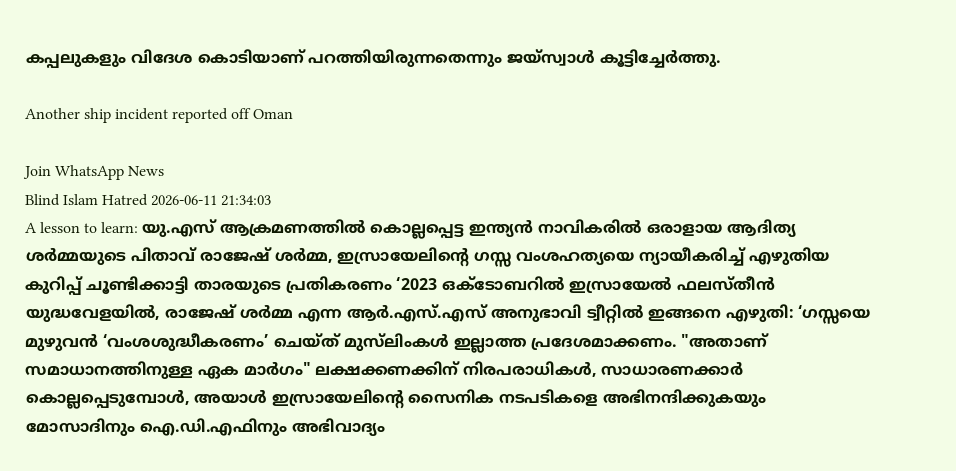കപ്പലുകളും വിദേശ കൊടിയാണ് പറത്തിയിരുന്നതെന്നും ജയ്‌സ്വാൾ കൂട്ടിച്ചേർത്തു.

Another ship incident reported off Oman

Join WhatsApp News
Blind Islam Hatred 2026-06-11 21:34:03
A lesson to learn: യു.എസ് ആക്രമണത്തിൽ കൊല്ലപ്പെട്ട ഇന്ത്യൻ നാവികരിൽ ഒരാളായ ആദിത്യ ശർമ്മയുടെ പിതാവ് രാജേഷ് ശർമ്മ, ഇസ്രായേലിന്റെ ഗസ്സ വംശഹത്യയെ ന്യായീകരിച്ച് എഴുതിയ കുറിപ്പ് ചൂണ്ടിക്കാട്ടി താരയുടെ പ്രതികരണം ‘2023 ഒക്ടോബറിൽ ഇസ്രായേൽ ഫലസ്തീൻ യുദ്ധവേളയിൽ, രാജേഷ് ശർമ്മ എന്ന ആർ.എസ്.എസ് അനുഭാവി ട്വീറ്റിൽ ഇങ്ങനെ എഴുതി: ‘ഗസ്സയെ മുഴുവൻ ‘വംശശുദ്ധീകരണം’ ചെയ്ത് മുസ്‍ലിംകൾ ഇല്ലാത്ത പ്രദേശമാക്കണം. "അതാണ് സമാധാനത്തിനുള്ള ഏക മാർഗം" ലക്ഷക്കണക്കിന് നിരപരാധികൾ, സാധാരണക്കാർ കൊല്ലപ്പെടുമ്പോൾ, അയാൾ ഇസ്രായേലിന്റെ സൈനിക നടപടികളെ അഭിനന്ദിക്കുകയും മോസാദിനും ഐ.ഡി.എഫിനും അഭിവാദ്യം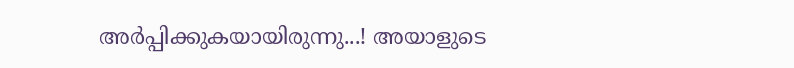അർപ്പിക്കുകയായിരുന്നു...! അയാളുടെ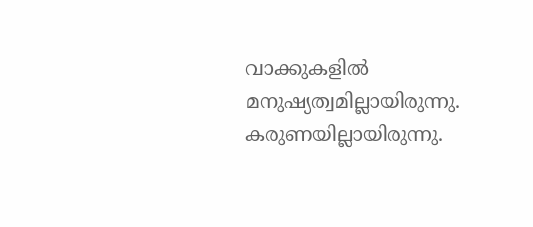വാക്കുകളിൽ മനുഷ്യത്വമില്ലായിരുന്നു. കരുണയില്ലായിരുന്നു.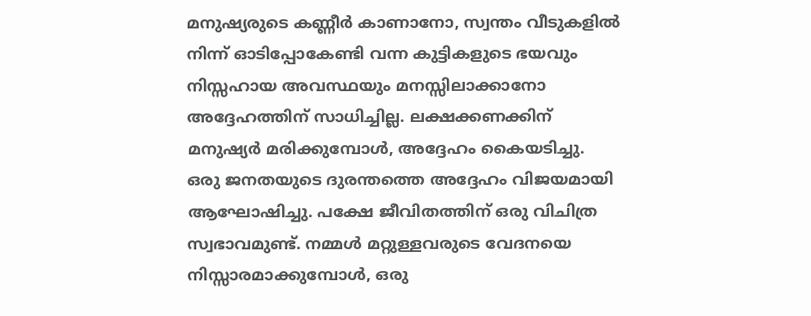മനുഷ്യരുടെ കണ്ണീർ കാണാനോ, സ്വന്തം വീടുകളിൽ നിന്ന് ഓടിപ്പോകേണ്ടി വന്ന കുട്ടികളുടെ ഭയവും നിസ്സഹായ അവസ്ഥയും മനസ്സിലാക്കാനോ അദ്ദേഹത്തിന് സാധിച്ചില്ല. ലക്ഷക്കണക്കിന് മനുഷ്യർ മരിക്കുമ്പോൾ, അദ്ദേഹം കൈയടിച്ചു. ഒരു ജനതയുടെ ദുരന്തത്തെ അദ്ദേഹം വിജയമായി ആഘോഷിച്ചു. പക്ഷേ ജീവിതത്തിന് ഒരു വിചിത്ര സ്വഭാവമുണ്ട്. നമ്മൾ മറ്റുള്ളവരുടെ വേദനയെ നിസ്സാരമാക്കുമ്പോൾ, ഒരു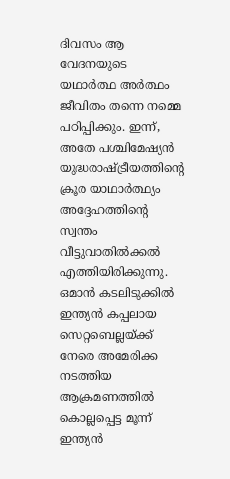ദിവസം ആ വേദനയുടെ യഥാർത്ഥ അർത്ഥം ജീവിതം തന്നെ നമ്മെ പഠിപ്പിക്കും. ഇന്ന്, അതേ പശ്ചിമേഷ്യൻ യുദ്ധരാഷ്ട്രീയത്തിന്റെ ക്രൂര യാഥാർത്ഥ്യം അദ്ദേഹത്തിന്റെ സ്വന്തം വീട്ടുവാതിൽക്കൽ എത്തിയിരിക്കുന്നു. ഒമാൻ കടലിടുക്കിൽ ഇന്ത്യൻ കപ്പലായ സെറ്റബെല്ലയ്ക്ക് നേരെ അമേരിക്ക നടത്തിയ ആക്രമണത്തിൽ കൊല്ലപ്പെട്ട മൂന്ന് ഇന്ത്യൻ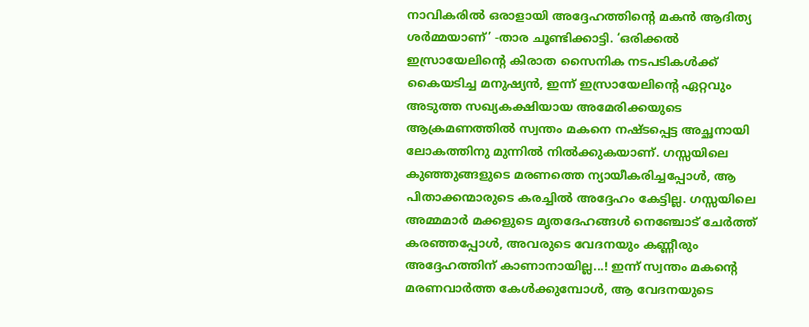നാവികരിൽ ഒരാളായി അദ്ദേഹത്തിന്റെ മകൻ ആദിത്യ ശർമ്മയാണ്’ -താര ചൂണ്ടിക്കാട്ടി. ‘ഒരിക്കൽ ഇസ്രായേലിന്റെ കിരാത സൈനിക നടപടികൾക്ക് കൈയടിച്ച മനുഷ്യൻ, ഇന്ന് ഇസ്രായേലിന്റെ ഏറ്റവും അടുത്ത സഖ്യകക്ഷിയായ അമേരിക്കയുടെ ആക്രമണത്തിൽ സ്വന്തം മകനെ നഷ്ടപ്പെട്ട അച്ഛനായി ലോകത്തിനു മുന്നിൽ നിൽക്കുകയാണ്. ഗസ്സയിലെ കുഞ്ഞുങ്ങളുടെ മരണത്തെ ന്യായീകരിച്ചപ്പോൾ, ആ പിതാക്കന്മാരുടെ കരച്ചിൽ അദ്ദേഹം കേട്ടില്ല. ഗസ്സയിലെ അമ്മമാർ മക്കളുടെ മൃതദേഹങ്ങൾ നെഞ്ചോട് ചേർത്ത് കരഞ്ഞപ്പോൾ, അവരുടെ വേദനയും കണ്ണീരും അദ്ദേഹത്തിന് കാണാനായില്ല...! ഇന്ന് സ്വന്തം മകന്റെ മരണവാർത്ത കേൾക്കുമ്പോൾ, ആ വേദനയുടെ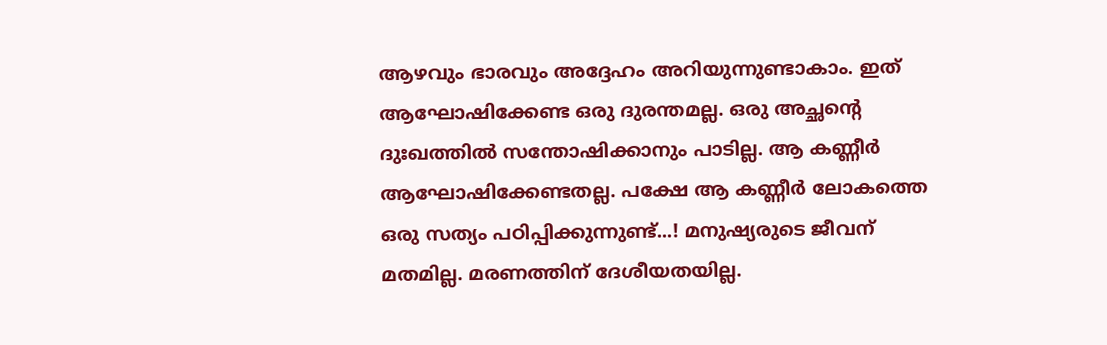ആഴവും ഭാരവും അദ്ദേഹം അറിയുന്നുണ്ടാകാം. ഇത് ആഘോഷിക്കേണ്ട ഒരു ദുരന്തമല്ല. ഒരു അച്ഛന്റെ ദുഃഖത്തിൽ സന്തോഷിക്കാനും പാടില്ല. ആ കണ്ണീർ ആഘോഷിക്കേണ്ടതല്ല. പക്ഷേ ആ കണ്ണീർ ലോകത്തെ ഒരു സത്യം പഠിപ്പിക്കുന്നുണ്ട്...! മനുഷ്യരുടെ ജീവന് മതമില്ല. മരണത്തിന് ദേശീയതയില്ല.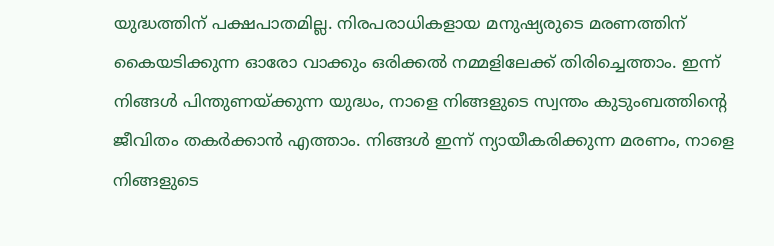യുദ്ധത്തിന് പക്ഷപാതമില്ല. നിരപരാധികളായ മനുഷ്യരുടെ മരണത്തിന് കൈയടിക്കുന്ന ഓരോ വാക്കും ഒരിക്കൽ നമ്മളിലേക്ക് തിരിച്ചെത്താം. ഇന്ന് നിങ്ങൾ പിന്തുണയ്ക്കുന്ന യുദ്ധം, നാളെ നിങ്ങളുടെ സ്വന്തം കുടുംബത്തിന്റെ ജീവിതം തകർക്കാൻ എത്താം. നിങ്ങൾ ഇന്ന് ന്യായീകരിക്കുന്ന മരണം, നാളെ നിങ്ങളുടെ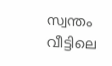സ്വന്തം വീട്ടിലെ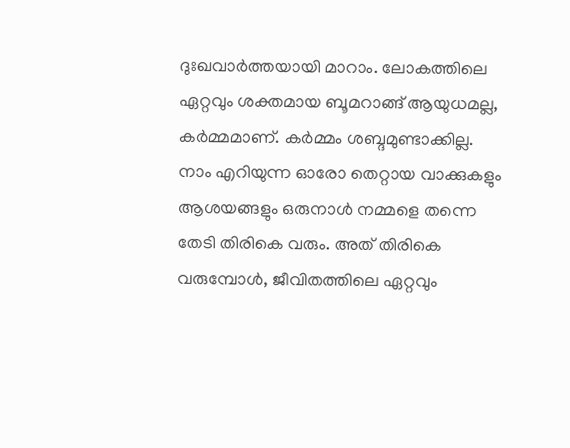ദുഃഖവാർത്തയായി മാറാം. ലോകത്തിലെ ഏറ്റവും ശക്തമായ ബൂമറാങ്ങ് ആയുധമല്ല, കർമ്മമാണ്. കർമ്മം ശബ്ദമുണ്ടാക്കില്ല. നാം എറിയുന്ന ഓരോ തെറ്റായ വാക്കുകളും ആശയങ്ങളും ഒരുനാൾ നമ്മളെ തന്നെ തേടി തിരികെ വരും. അത് തിരികെ വരുമ്പോൾ, ജീവിതത്തിലെ ഏറ്റവും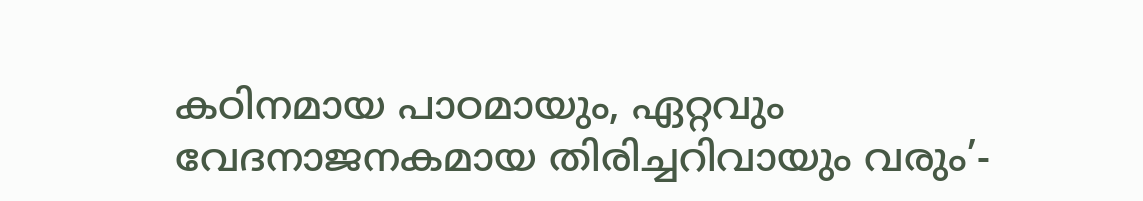കഠിനമായ പാഠമായും, ഏറ്റവും വേദനാജനകമായ തിരിച്ചറിവായും വരും’-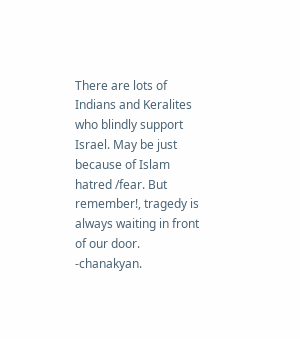There are lots of Indians and Keralites who blindly support Israel. May be just because of Islam hatred /fear. But remember!, tragedy is always waiting in front of our door. -chanakyan.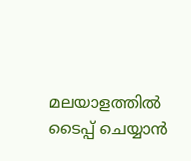മലയാളത്തില്‍ ടൈപ്പ് ചെയ്യാന്‍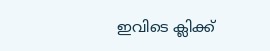ഇവിടെ ക്ലിക്ക്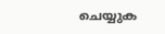ചെയ്യുക